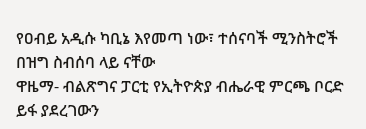የዐብይ አዲሱ ካቢኔ እየመጣ ነው፣ ተሰናባች ሚንስትሮች በዝግ ስብሰባ ላይ ናቸው
ዋዜማ- ብልጽግና ፓርቲ የኢትዮጵያ ብሔራዊ ምርጫ ቦርድ ይፋ ያደረገውን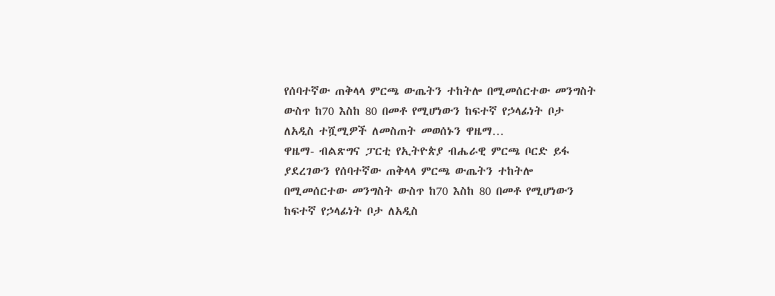የሰባተኛው ጠቅላላ ምርጫ ውጤትን ተከትሎ በሚመሰርተው መንግስት ውስጥ ከ70 እስከ 80 በመቶ የሚሆነውን ከፍተኛ የኃላፊነት ቦታ ለአዲስ ተሿሚዎች ለመስጠት መወሰኑን ዋዜማ…
ዋዜማ- ብልጽግና ፓርቲ የኢትዮጵያ ብሔራዊ ምርጫ ቦርድ ይፋ ያደረገውን የሰባተኛው ጠቅላላ ምርጫ ውጤትን ተከትሎ በሚመሰርተው መንግስት ውስጥ ከ70 እስከ 80 በመቶ የሚሆነውን ከፍተኛ የኃላፊነት ቦታ ለአዲስ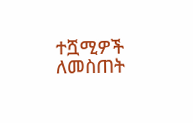ተሿሚዎች ለመስጠት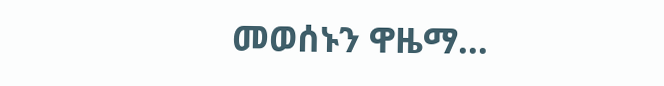መወሰኑን ዋዜማ…